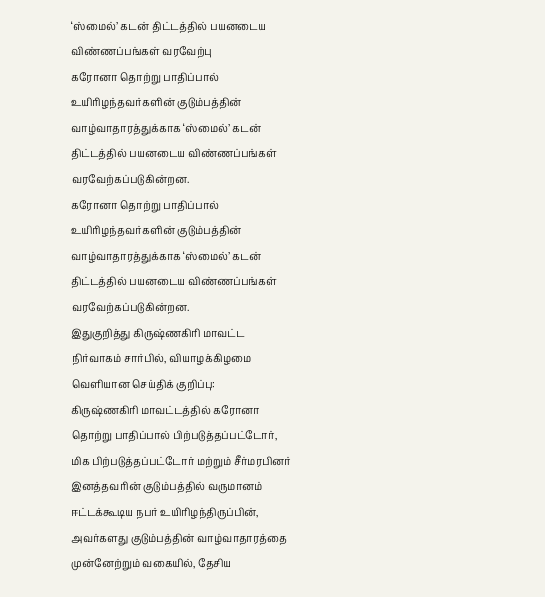‘ஸ்மைல்’ கடன் திட்டத்தில் பயனடைய விண்ணப்பங்கள் வரவேற்பு
கரோனா தொற்று பாதிப்பால் உயிரிழந்தவர்களின் குடும்பத்தின் வாழ்வாதாரத்துக்காக ‘ஸ்மைல்’ கடன் திட்டத்தில் பயனடைய விண்ணப்பங்கள் வரவேற்கப்படுகின்றன.
கரோனா தொற்று பாதிப்பால் உயிரிழந்தவர்களின் குடும்பத்தின் வாழ்வாதாரத்துக்காக ‘ஸ்மைல்’ கடன் திட்டத்தில் பயனடைய விண்ணப்பங்கள் வரவேற்கப்படுகின்றன.
இதுகுறித்து கிருஷ்ணகிரி மாவட்ட நிர்வாகம் சார்பில், வியாழக்கிழமை வெளியான செய்திக் குறிப்பு:
கிருஷ்ணகிரி மாவட்டத்தில் கரோனா தொற்று பாதிப்பால் பிற்படுத்தப்பட்டோர், மிக பிற்படுத்தப்பட்டோர் மற்றும் சீர்மரபினர் இனத்தவரின் குடும்பத்தில் வருமானம் ஈட்டக்கூடிய நபர் உயிரிழந்திருப்பின், அவர்களது குடும்பத்தின் வாழ்வாதாரத்தை முன்னேற்றும் வகையில், தேசிய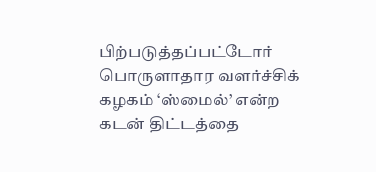பிற்படுத்தப்பட்டோர் பொருளாதார வளர்ச்சிக் கழகம் ‘ஸ்மைல்’ என்ற கடன் திட்டத்தை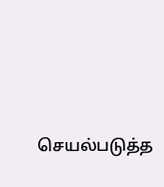செயல்படுத்த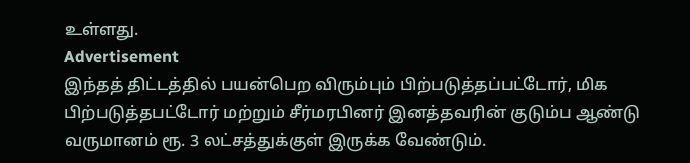உள்ளது.
Advertisement
இந்தத் திட்டத்தில் பயன்பெற விரும்பும் பிற்படுத்தப்பட்டோர், மிக பிற்படுத்தபட்டோர் மற்றும் சீர்மரபினர் இனத்தவரின் குடும்ப ஆண்டு வருமானம் ரூ. 3 லட்சத்துக்குள் இருக்க வேண்டும்.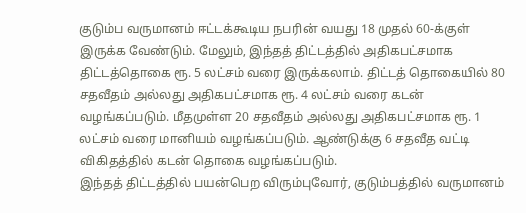குடும்ப வருமானம் ஈட்டக்கூடிய நபரின் வயது 18 முதல் 60-க்குள் இருக்க வேண்டும். மேலும், இந்தத் திட்டத்தில் அதிகபட்சமாக திட்டத்தொகை ரூ. 5 லட்சம் வரை இருக்கலாம். திட்டத் தொகையில் 80 சதவீதம் அல்லது அதிகபட்சமாக ரூ. 4 லட்சம் வரை கடன் வழங்கப்படும். மீதமுள்ள 20 சதவீதம் அல்லது அதிகபட்சமாக ரூ. 1 லட்சம் வரை மானியம் வழங்கப்படும். ஆண்டுக்கு 6 சதவீத வட்டி விகிதத்தில் கடன் தொகை வழங்கப்படும்.
இந்தத் திட்டத்தில் பயன்பெற விரும்புவோர், குடும்பத்தில் வருமானம்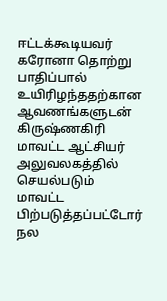ஈட்டக்கூடியவர் கரோனா தொற்று பாதிப்பால் உயிரிழந்ததற்கான ஆவணங்களுடன் கிருஷ்ணகிரி மாவட்ட ஆட்சியர் அலுவலகத்தில் செயல்படும் மாவட்ட பிற்படுத்தப்பட்டோர் நல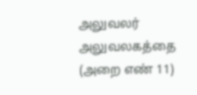அலுவலர் அலுவலகத்தை (அறை எண் 11)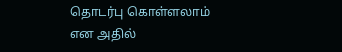தொடர்பு கொள்ளலாம் என அதில்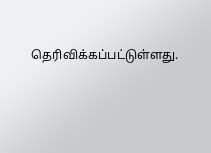தெரிவிக்கப்பட்டுள்ளது.